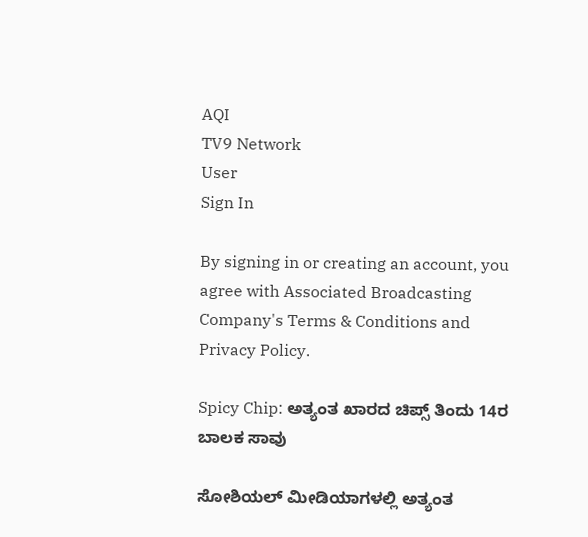AQI
TV9 Network
User
Sign In

By signing in or creating an account, you agree with Associated Broadcasting Company's Terms & Conditions and Privacy Policy.

Spicy Chip: ಅತ್ಯಂತ ಖಾರದ ಚಿಪ್ಸ್ ತಿಂದು 14ರ ಬಾಲಕ ಸಾವು

ಸೋಶಿಯಲ್ ಮೀಡಿಯಾಗಳಲ್ಲಿ ಅತ್ಯಂತ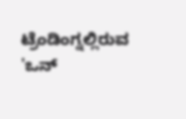ಟ್ರೆಂಡಿಂಗ್ನಲ್ಲಿರುವ 'ಒನ್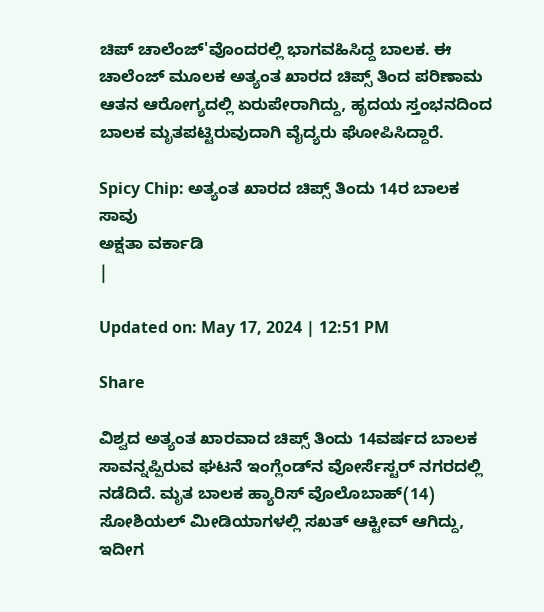ಚಿಪ್ ಚಾಲೆಂಜ್‌'ವೊಂದರಲ್ಲಿ ಭಾಗವಹಿಸಿದ್ದ ಬಾಲಕ. ಈ ಚಾಲೆಂಜ್ ಮೂಲಕ ಅತ್ಯಂತ ಖಾರದ ಚಿಪ್ಸ್ ತಿಂದ ಪರಿಣಾಮ ಆತನ ಆರೋಗ್ಯದಲ್ಲಿ ಏರುಪೇರಾಗಿದ್ದು, ಹೃದಯ ಸ್ತಂಭನದಿಂದ ಬಾಲಕ ಮೃತಪಟ್ಟಿರುವುದಾಗಿ ವೈದ್ಯರು ಘೋಪಿಸಿದ್ದಾರೆ.

Spicy Chip: ಅತ್ಯಂತ ಖಾರದ ಚಿಪ್ಸ್ ತಿಂದು 14ರ ಬಾಲಕ ಸಾವು
ಅಕ್ಷತಾ ವರ್ಕಾಡಿ
|

Updated on: May 17, 2024 | 12:51 PM

Share

ವಿಶ್ವದ ಅತ್ಯಂತ ಖಾರವಾದ ಚಿಪ್ಸ್ ತಿಂದು 14ವರ್ಷದ ಬಾಲಕ ಸಾವನ್ನಪ್ಪಿರುವ ಘಟನೆ ಇಂಗ್ಲೆಂಡ್‌ನ ವೋರ್ಸೆಸ್ಟರ್ ನಗರದಲ್ಲಿ ನಡೆದಿದೆ. ಮೃತ ಬಾಲಕ ಹ್ಯಾರಿಸ್ ವೊಲೊಬಾಹ್(14) ಸೋಶಿಯಲ್ ಮೀಡಿಯಾಗಳಲ್ಲಿ ಸಖತ್ ಆಕ್ಟೀವ್ ಆಗಿದ್ದು, ಇದೀಗ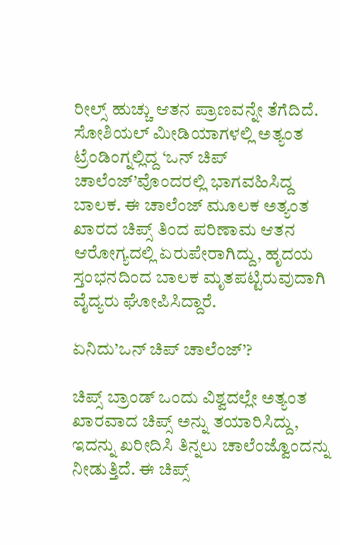ರೀಲ್ಸ್ ಹುಚ್ಚು ಆತನ ಪ್ರಾಣವನ್ನೇ ತೆಗೆದಿದೆ. ಸೋಶಿಯಲ್ ಮೀಡಿಯಾಗಳಲ್ಲಿ ಅತ್ಯಂತ ಟ್ರೆಂಡಿಂಗ್ನಲ್ಲಿದ್ದ ‘ಒನ್ ಚಿಪ್ ಚಾಲೆಂಜ್‌’ವೊಂದರಲ್ಲಿ ಭಾಗವಹಿಸಿದ್ದ ಬಾಲಕ. ಈ ಚಾಲೆಂಜ್ ಮೂಲಕ ಅತ್ಯಂತ ಖಾರದ ಚಿಪ್ಸ್ ತಿಂದ ಪರಿಣಾಮ ಆತನ ಆರೋಗ್ಯದಲ್ಲಿ ಏರುಪೇರಾಗಿದ್ದು, ಹೃದಯ ಸ್ತಂಭನದಿಂದ ಬಾಲಕ ಮೃತಪಟ್ಟಿರುವುದಾಗಿ ವೈದ್ಯರು ಘೋಪಿಸಿದ್ದಾರೆ.

ಏನಿದು’ಒನ್ ಚಿಪ್ ಚಾಲೆಂಜ್‌’?

ಚಿಪ್ಸ್ ಬ್ರಾಂಡ್ ಒಂದು ವಿಶ್ವದಲ್ಲೇ ಅತ್ಯಂತ ಖಾರವಾದ ಚಿಪ್ಸ್ ಅನ್ನು ತಯಾರಿಸಿದ್ದು, ಇದನ್ನು ಖರೀದಿಸಿ ತಿನ್ನಲು ಚಾಲೆಂಜ್ವೊಂದನ್ನು ನೀಡುತ್ತಿದೆ. ಈ ಚಿಪ್ಸ್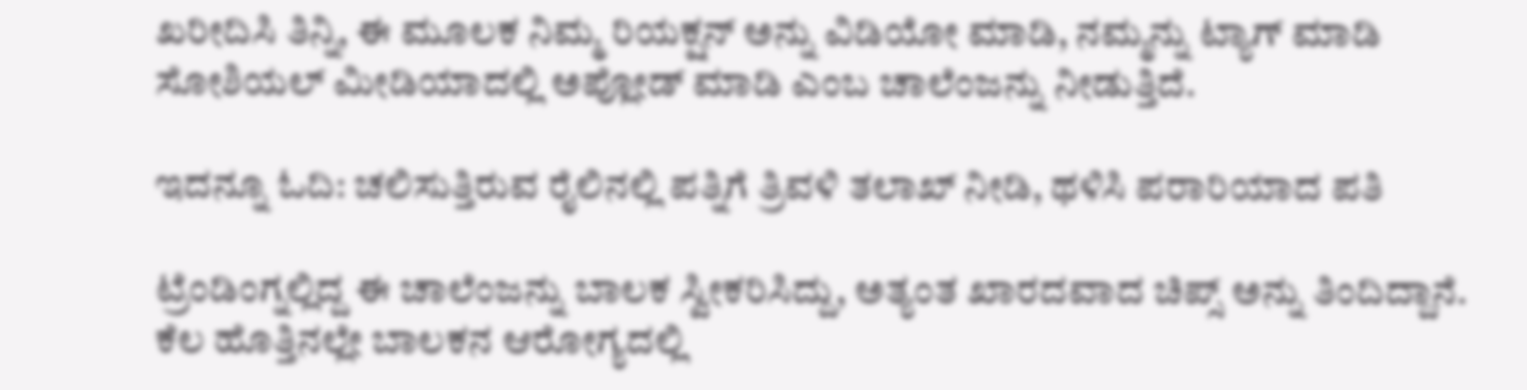ಖರೀದಿಸಿ ತಿನ್ನಿ, ಈ ಮೂಲಕ ನಿಮ್ಮ ರಿಯಕ್ಷನ್ ಅನ್ನು ವಿಡಿಯೋ ಮಾಡಿ, ನಮ್ಮನ್ನು ಟ್ಯಾಗ್ ಮಾಡಿ ಸೋಶಿಯಲ್ ಮೀಡಿಯಾದಲ್ಲಿ ಅಪ್ಲೋಡ್ ಮಾಡಿ ಎಂಬ ಚಾಲೆಂಜನ್ನು ನೀಡುತ್ತಿದೆ.

ಇದನ್ನೂ ಓದಿ: ಚಲಿಸುತ್ತಿರುವ ರೈಲಿನಲ್ಲಿ ಪತ್ನಿಗೆ ತ್ರಿವಳಿ ತಲಾಖ್ ನೀಡಿ, ಥಳಿಸಿ ಪರಾರಿಯಾದ ಪತಿ

ಟ್ರೆಂಡಿಂಗ್ನಲ್ಲಿದ್ದ ಈ ಚಾಲೆಂಜನ್ನು ಬಾಲಕ ಸ್ವೀಕರಿಸಿದ್ದು, ಅತ್ಯಂತ ಖಾರದವಾದ ಚಿಪ್ಸ್ ಅನ್ನು ತಿಂದಿದ್ದಾನೆ. ಕೆಲ ಹೊತ್ತಿನಲ್ಲೇ ಬಾಲಕನ ಆರೋಗ್ಯದಲ್ಲಿ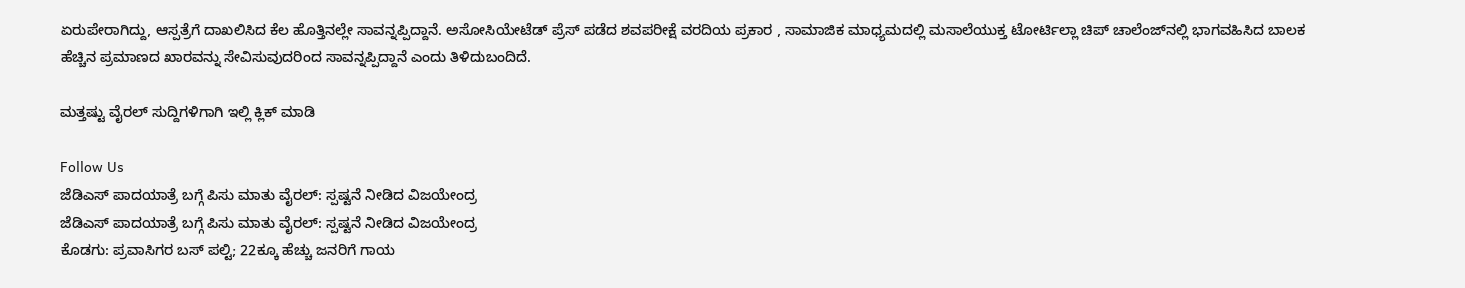ಏರುಪೇರಾಗಿದ್ದು, ಆಸ್ಪತ್ರೆಗೆ ದಾಖಲಿಸಿದ ಕೆಲ ಹೊತ್ತಿನಲ್ಲೇ ಸಾವನ್ನಪ್ಪಿದ್ದಾನೆ. ಅಸೋಸಿಯೇಟೆಡ್ ಪ್ರೆಸ್ ಪಡೆದ ಶವಪರೀಕ್ಷೆ ವರದಿಯ ಪ್ರಕಾರ , ಸಾಮಾಜಿಕ ಮಾಧ್ಯಮದಲ್ಲಿ ಮಸಾಲೆಯುಕ್ತ ಟೋರ್ಟಿಲ್ಲಾ ಚಿಪ್ ಚಾಲೆಂಜ್‌ನಲ್ಲಿ ಭಾಗವಹಿಸಿದ ಬಾಲಕ ಹೆಚ್ಚಿನ ಪ್ರಮಾಣದ ಖಾರವನ್ನು ಸೇವಿಸುವುದರಿಂದ ಸಾವನ್ನಪ್ಪಿದ್ದಾನೆ ಎಂದು ತಿಳಿದುಬಂದಿದೆ.

ಮತ್ತಷ್ಟು ವೈರಲ್ ಸುದ್ದಿಗಳಿಗಾಗಿ ಇಲ್ಲಿ ಕ್ಲಿಕ್ ಮಾಡಿ

Follow Us
ಜೆಡಿಎಸ್ ಪಾದಯಾತ್ರೆ ಬಗ್ಗೆ ಪಿಸು ಮಾತು ವೈರಲ್: ಸ್ಪಷ್ಟನೆ ನೀಡಿದ ವಿಜಯೇಂದ್ರ
ಜೆಡಿಎಸ್ ಪಾದಯಾತ್ರೆ ಬಗ್ಗೆ ಪಿಸು ಮಾತು ವೈರಲ್: ಸ್ಪಷ್ಟನೆ ನೀಡಿದ ವಿಜಯೇಂದ್ರ
ಕೊಡಗು: ಪ್ರವಾಸಿಗರ ಬಸ್ ಪಲ್ಟಿ; 22ಕ್ಕೂ ಹೆಚ್ಚು ಜನರಿಗೆ ಗಾಯ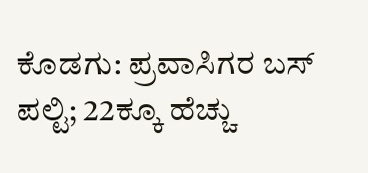ಕೊಡಗು: ಪ್ರವಾಸಿಗರ ಬಸ್ ಪಲ್ಟಿ; 22ಕ್ಕೂ ಹೆಚ್ಚು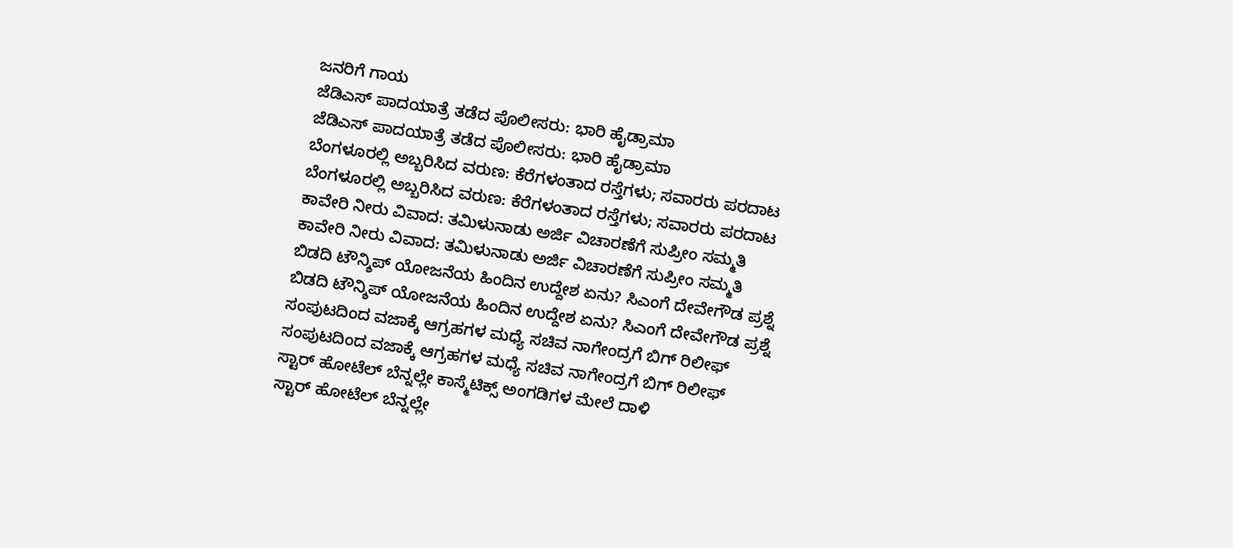ಜನರಿಗೆ ಗಾಯ
ಜೆಡಿಎಸ್ ಪಾದಯಾತ್ರೆ ತಡೆದ ಪೊಲೀಸರು: ಭಾರಿ ಹೈಡ್ರಾಮಾ
ಜೆಡಿಎಸ್ ಪಾದಯಾತ್ರೆ ತಡೆದ ಪೊಲೀಸರು: ಭಾರಿ ಹೈಡ್ರಾಮಾ
ಬೆಂಗಳೂರಲ್ಲಿ ಅಬ್ಬರಿಸಿದ ವರುಣ: ಕೆರೆಗಳಂತಾದ ರಸ್ತೆಗಳು; ಸವಾರರು ಪರದಾಟ
ಬೆಂಗಳೂರಲ್ಲಿ ಅಬ್ಬರಿಸಿದ ವರುಣ: ಕೆರೆಗಳಂತಾದ ರಸ್ತೆಗಳು; ಸವಾರರು ಪರದಾಟ
ಕಾವೇರಿ ನೀರು ವಿವಾದ: ತಮಿಳುನಾಡು ಅರ್ಜಿ ವಿಚಾರಣೆಗೆ ಸುಪ್ರೀಂ ಸಮ್ಮತಿ
ಕಾವೇರಿ ನೀರು ವಿವಾದ: ತಮಿಳುನಾಡು ಅರ್ಜಿ ವಿಚಾರಣೆಗೆ ಸುಪ್ರೀಂ ಸಮ್ಮತಿ
ಬಿಡದಿ ಟೌನ್ಶಿಪ್ ಯೋಜನೆಯ ಹಿಂದಿನ ಉದ್ದೇಶ ಏನು? ಸಿಎಂಗೆ ದೇವೇಗೌಡ ಪ್ರಶ್ನೆ
ಬಿಡದಿ ಟೌನ್ಶಿಪ್ ಯೋಜನೆಯ ಹಿಂದಿನ ಉದ್ದೇಶ ಏನು? ಸಿಎಂಗೆ ದೇವೇಗೌಡ ಪ್ರಶ್ನೆ
ಸಂಪುಟದಿಂದ ವಜಾಕ್ಕೆ ಆಗ್ರಹಗಳ ಮಧ್ಯೆ ಸಚಿವ ನಾಗೇಂದ್ರಗೆ ಬಿಗ್ ರಿಲೀಫ್
ಸಂಪುಟದಿಂದ ವಜಾಕ್ಕೆ ಆಗ್ರಹಗಳ ಮಧ್ಯೆ ಸಚಿವ ನಾಗೇಂದ್ರಗೆ ಬಿಗ್ ರಿಲೀಫ್
ಸ್ಟಾರ್ ಹೋಟೆಲ್ ಬೆನ್ನಲ್ಲೇ ಕಾಸ್ಮೆಟಿಕ್ಸ್ ಅಂಗಡಿಗಳ ಮೇಲೆ ದಾಳಿ
ಸ್ಟಾರ್ ಹೋಟೆಲ್ ಬೆನ್ನಲ್ಲೇ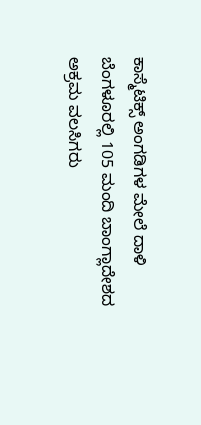ಕಾಸ್ಮೆಟಿಕ್ಸ್ ಅಂಗಡಿಗಳ ಮೇಲೆ ದಾಳಿ
ಬೆಂಗಳೂರಲ್ಲಿ 105 ಮಂದಿ ಬಾಂಗ್ಲಾದೇಶದ ಅಕ್ರಮ ವಲಸಿಗರು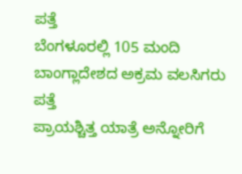ಪತ್ತೆ
ಬೆಂಗಳೂರಲ್ಲಿ 105 ಮಂದಿ ಬಾಂಗ್ಲಾದೇಶದ ಅಕ್ರಮ ವಲಸಿಗರು ಪತ್ತೆ
ಪ್ರಾಯಶ್ಚಿತ್ತ ಯಾತ್ರೆ ಅನ್ನೋರಿಗೆ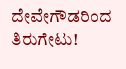ದೇವೇಗೌಡರಿಂದ ತಿರುಗೇಟು!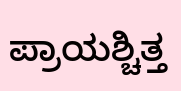ಪ್ರಾಯಶ್ಚಿತ್ತ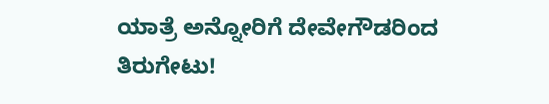ಯಾತ್ರೆ ಅನ್ನೋರಿಗೆ ದೇವೇಗೌಡರಿಂದ ತಿರುಗೇಟು!